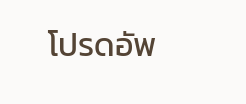โปรดอัพ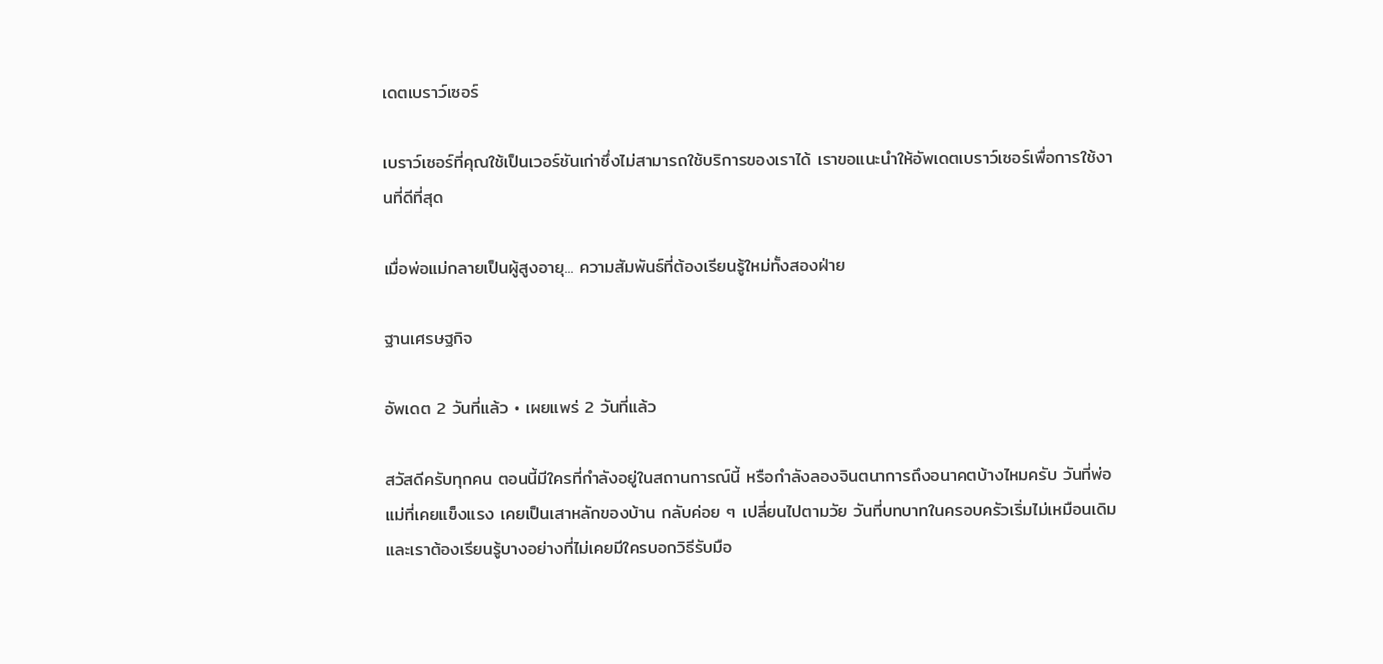เดตเบราว์เซอร์

เบราว์เซอร์ที่คุณใช้เป็นเวอร์ชันเก่าซึ่งไม่สามารถใช้บริการของเราได้ เราขอแนะนำให้อัพเดตเบราว์เซอร์เพื่อการใช้งานที่ดีที่สุด

เมื่อพ่อแม่กลายเป็นผู้สูงอายุ... ความสัมพันธ์ที่ต้องเรียนรู้ใหม่ทั้งสองฝ่าย

ฐานเศรษฐกิจ

อัพเดต 2 วันที่แล้ว • เผยแพร่ 2 วันที่แล้ว

สวัสดีครับทุกคน ตอนนี้มีใครที่กำลังอยู่ในสถานการณ์นี้ หรือกำลังลองจินตนาการถึงอนาคตบ้างไหมครับ วันที่พ่อแม่ที่เคยแข็งแรง เคยเป็นเสาหลักของบ้าน กลับค่อย ๆ เปลี่ยนไปตามวัย วันที่บทบาทในครอบครัวเริ่มไม่เหมือนเดิม และเราต้องเรียนรู้บางอย่างที่ไม่เคยมีใครบอกวิธีรับมือ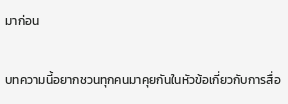มาก่อน

บทความนี้อยากชวนทุกคนมาคุยกันในหัวข้อเกี่ยวกับการสื่อ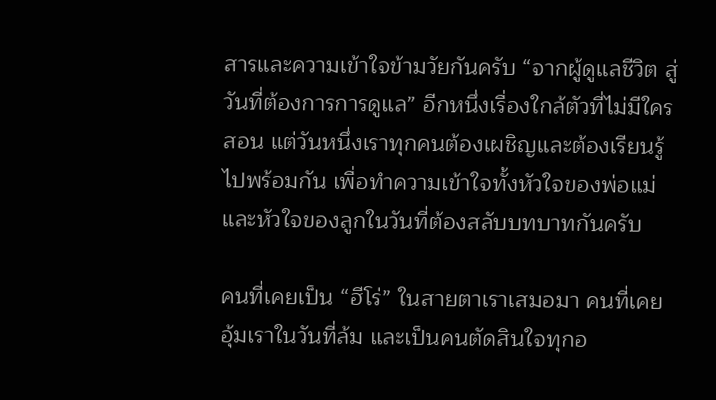สารและความเข้าใจข้ามวัยกันครับ “จากผู้ดูแลชีวิต สู่วันที่ต้องการการดูแล” อีกหนึ่งเรื่องใกล้ตัวที่ไม่มีใครสอน แต่วันหนึ่งเราทุกคนต้องเผชิญและต้องเรียนรู้ไปพร้อมกัน เพื่อทำความเข้าใจทั้งหัวใจของพ่อแม่ และหัวใจของลูกในวันที่ต้องสลับบทบาทกันครับ

คนที่เคยเป็น “ฮีโร่” ในสายตาเราเสมอมา คนที่เคยอุ้มเราในวันที่ล้ม และเป็นคนตัดสินใจทุกอ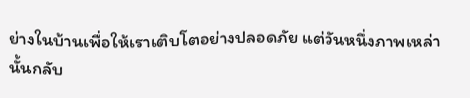ย่างในบ้านเพื่อให้เราเติบโตอย่างปลอดภัย แต่วันหนึ่งภาพเหล่านั้นกลับ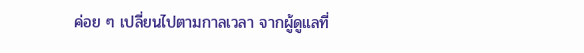ค่อย ๆ เปลี่ยนไปตามกาลเวลา จากผู้ดูแลที่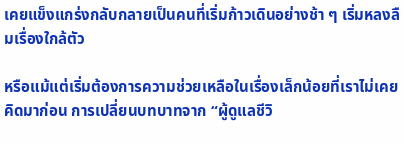เคยแข็งแกร่งกลับกลายเป็นคนที่เริ่มก้าวเดินอย่างช้า ๆ เริ่มหลงลืมเรื่องใกล้ตัว

หรือแม้แต่เริ่มต้องการความช่วยเหลือในเรื่องเล็กน้อยที่เราไม่เคยคิดมาก่อน การเปลี่ยนบทบาทจาก “ผู้ดูแลชีวิ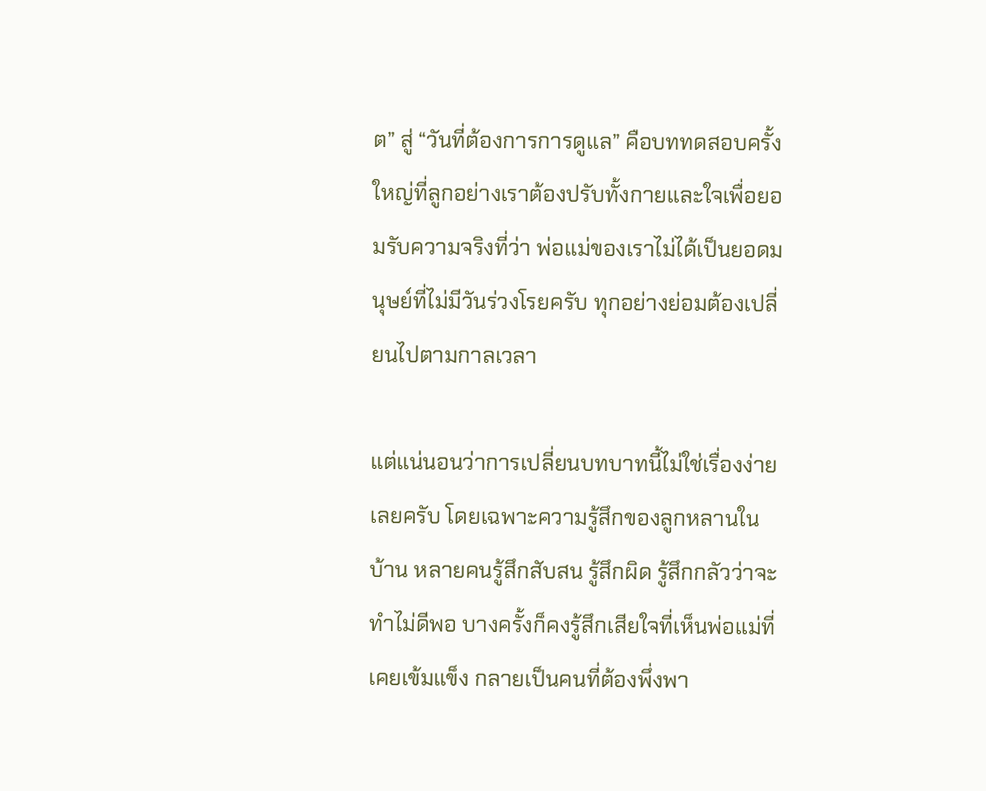ต” สู่ “วันที่ต้องการการดูแล” คือบททดสอบครั้งใหญ่ที่ลูกอย่างเราต้องปรับทั้งกายและใจเพื่อยอมรับความจริงที่ว่า พ่อแม่ของเราไม่ได้เป็นยอดมนุษย์ที่ไม่มีวันร่วงโรยครับ ทุกอย่างย่อมต้องเปลี่ยนไปตามกาลเวลา

แต่แน่นอนว่าการเปลี่ยนบทบาทนี้ไม่ใช่เรื่องง่ายเลยครับ โดยเฉพาะความรู้สึกของลูกหลานในบ้าน หลายคนรู้สึกสับสน รู้สึกผิด รู้สึกกลัวว่าจะทำไม่ดีพอ บางครั้งก็คงรู้สึกเสียใจที่เห็นพ่อแม่ที่เคยเข้มแข็ง กลายเป็นคนที่ต้องพึ่งพา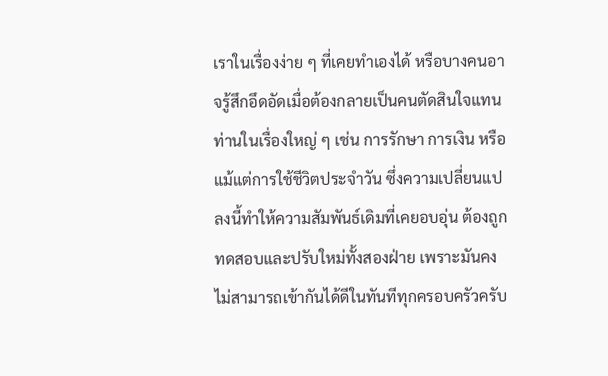เราในเรื่องง่าย ๆ ที่เคยทำเองได้ หรือบางคนอาจรู้สึกอึดอัดเมื่อต้องกลายเป็นคนตัดสินใจแทนท่านในเรื่องใหญ่ ๆ เช่น การรักษา การเงิน หรือแม้แต่การใช้ชีวิตประจำวัน ซึ่งความเปลี่ยนแปลงนี้ทำให้ความสัมพันธ์เดิมที่เคยอบอุ่น ต้องถูกทดสอบและปรับใหม่ทั้งสองฝ่าย เพราะมันคงไม่สามารถเข้ากันได้ดีในทันทีทุกครอบครัวครับ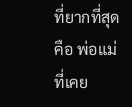ที่ยากที่สุดคือ พ่อแม่ที่เคย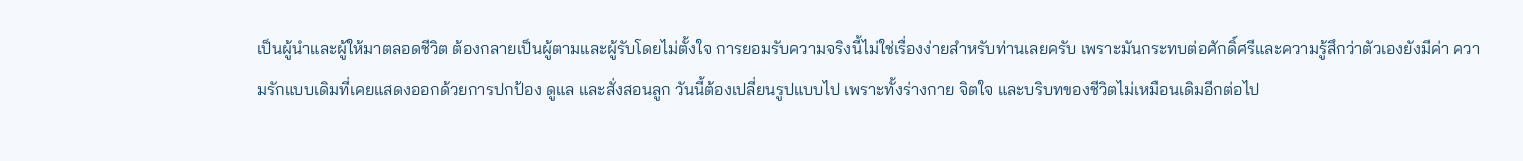เป็นผู้นำและผู้ให้มาตลอดชีวิต ต้องกลายเป็นผู้ตามและผู้รับโดยไม่ตั้งใจ การยอมรับความจริงนี้ไม่ใช่เรื่องง่ายสำหรับท่านเลยครับ เพราะมันกระทบต่อศักดิ์ศรีและความรู้สึกว่าตัวเองยังมีค่า ความรักแบบเดิมที่เคยแสดงออกด้วยการปกป้อง ดูแล และสั่งสอนลูก วันนี้ต้องเปลี่ยนรูปแบบไป เพราะทั้งร่างกาย จิตใจ และบริบทของชีวิตไม่เหมือนเดิมอีกต่อไป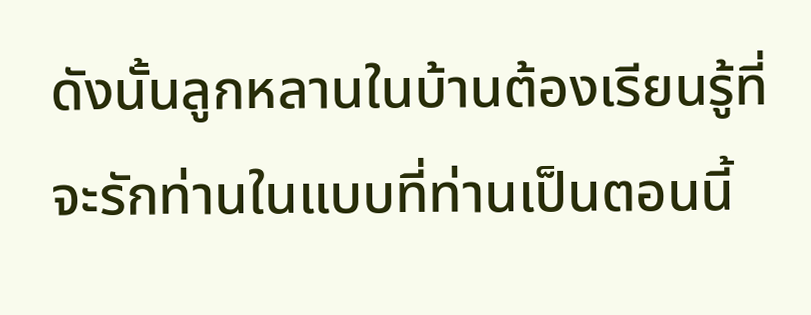ดังนั้นลูกหลานในบ้านต้องเรียนรู้ที่จะรักท่านในแบบที่ท่านเป็นตอนนี้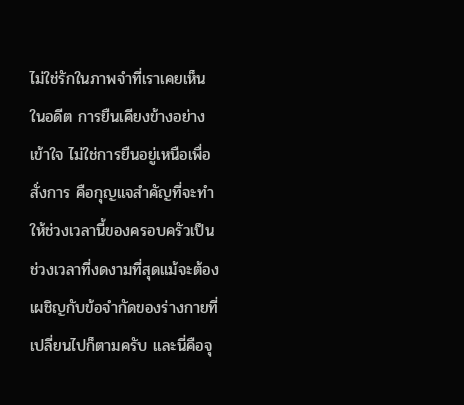ไม่ใช่รักในภาพจำที่เราเคยเห็นในอดีต การยืนเคียงข้างอย่างเข้าใจ ไม่ใช่การยืนอยู่เหนือเพื่อสั่งการ คือกุญแจสำคัญที่จะทำให้ช่วงเวลานี้ของครอบครัวเป็นช่วงเวลาที่งดงามที่สุดแม้จะต้องเผชิญกับข้อจำกัดของร่างกายที่เปลี่ยนไปก็ตามครับ และนี่คือจุ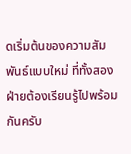ดเริ่มต้นของความสัมพันธ์แบบใหม่ ที่ทั้งสองฝ่ายต้องเรียนรู้ไปพร้อมกันครับ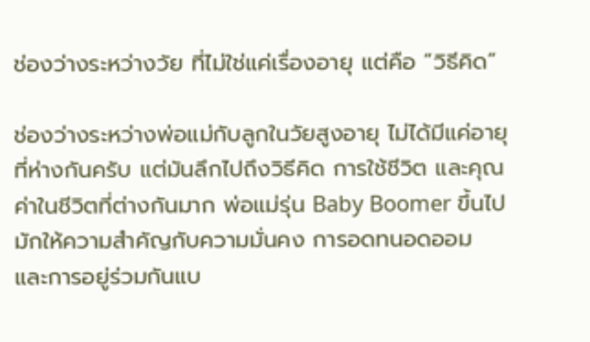ช่องว่างระหว่างวัย ที่ไม่ใช่แค่เรื่องอายุ แต่คือ “วิธีคิด”

ช่องว่างระหว่างพ่อแม่กับลูกในวัยสูงอายุ ไม่ได้มีแค่อายุที่ห่างกันครับ แต่มันลึกไปถึงวิธีคิด การใช้ชีวิต และคุณค่าในชีวิตที่ต่างกันมาก พ่อแม่รุ่น Baby Boomer ขึ้นไปมักให้ความสำคัญกับความมั่นคง การอดทนอดออม และการอยู่ร่วมกันแบ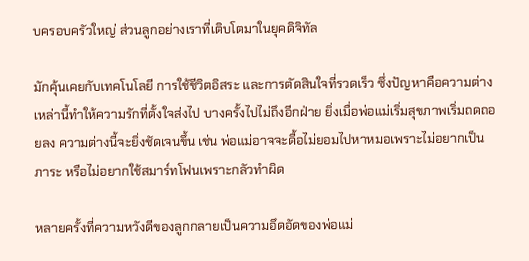บครอบครัวใหญ่ ส่วนลูกอย่างเราที่เติบโตมาในยุคดิจิทัล

มักคุ้นเคยกับเทคโนโลยี การใช้ชีวิตอิสระ และการตัดสินใจที่รวดเร็ว ซึ่งปัญหาคือความต่างเหล่านี้ทำให้ความรักที่ตั้งใจส่งไป บางครั้งไปไม่ถึงอีกฝ่าย ยิ่งเมื่อพ่อแม่เริ่มสุขภาพเริ่มถดถอยลง ความต่างนี้จะยิ่งชัดเจนขึ้น เช่น พ่อแม่อาจจะดื้อไม่ยอมไปหาหมอเพราะไม่อยากเป็นภาระ หรือไม่อยากใช้สมาร์ทโฟนเพราะกลัวทำผิด

หลายครั้งที่ความหวังดีของลูกกลายเป็นความอึดอัดของพ่อแม่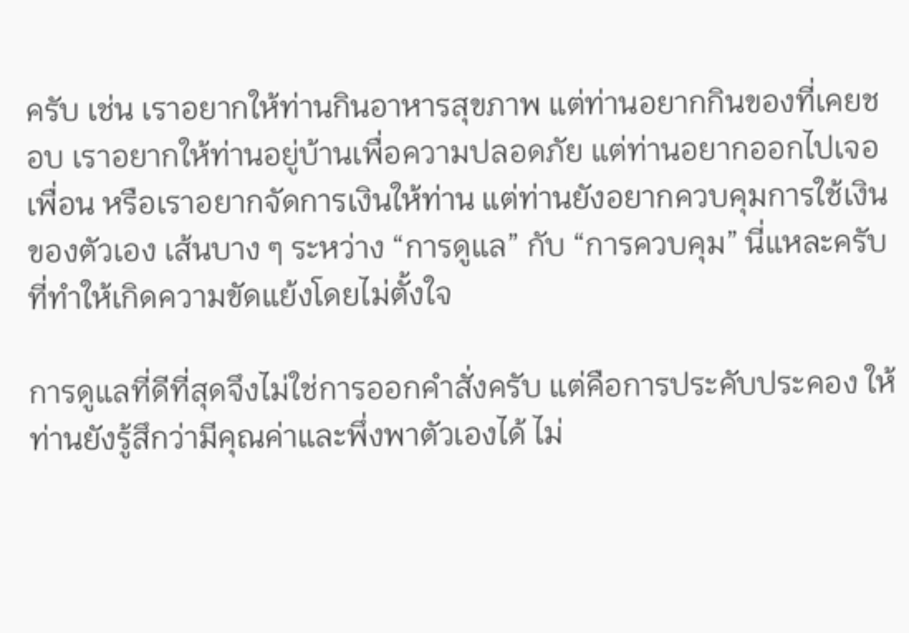ครับ เช่น เราอยากให้ท่านกินอาหารสุขภาพ แต่ท่านอยากกินของที่เคยชอบ เราอยากให้ท่านอยู่บ้านเพื่อความปลอดภัย แต่ท่านอยากออกไปเจอเพื่อน หรือเราอยากจัดการเงินให้ท่าน แต่ท่านยังอยากควบคุมการใช้เงินของตัวเอง เส้นบาง ๆ ระหว่าง “การดูแล” กับ “การควบคุม” นี่แหละครับ ที่ทำให้เกิดความขัดแย้งโดยไม่ตั้งใจ

การดูแลที่ดีที่สุดจึงไม่ใช่การออกคำสั่งครับ แต่คือการประคับประคอง ให้ท่านยังรู้สึกว่ามีคุณค่าและพึ่งพาตัวเองได้ ไม่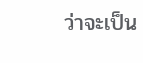ว่าจะเป็น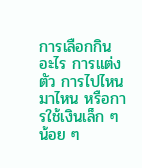การเลือกกินอะไร การแต่งตัว การไปไหนมาไหน หรือการใช้เงินเล็ก ๆ น้อย ๆ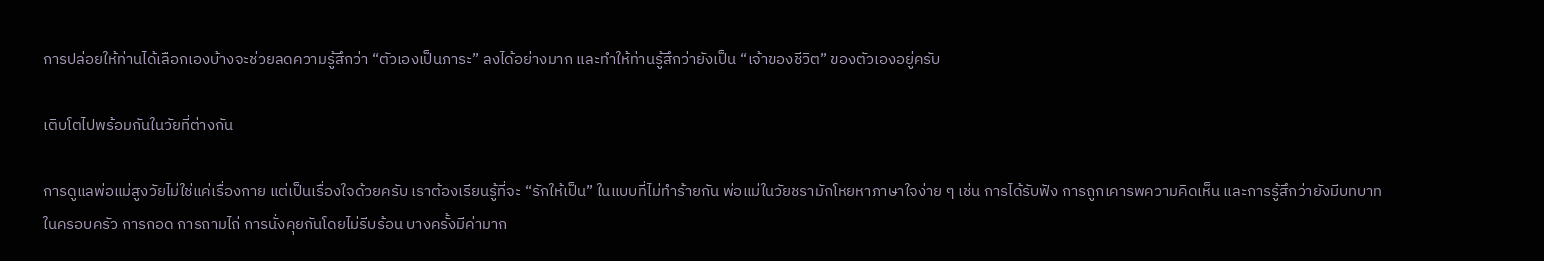การปล่อยให้ท่านได้เลือกเองบ้างจะช่วยลดความรู้สึกว่า “ตัวเองเป็นภาระ” ลงได้อย่างมาก และทำให้ท่านรู้สึกว่ายังเป็น “เจ้าของชีวิต” ของตัวเองอยู่ครับ

เติบโตไปพร้อมกันในวัยที่ต่างกัน

การดูแลพ่อแม่สูงวัยไม่ใช่แค่เรื่องกาย แต่เป็นเรื่องใจด้วยครับ เราต้องเรียนรู้ที่จะ “รักให้เป็น” ในแบบที่ไม่ทำร้ายกัน พ่อแม่ในวัยชรามักโหยหาภาษาใจง่าย ๆ เช่น การได้รับฟัง การถูกเคารพความคิดเห็น และการรู้สึกว่ายังมีบทบาทในครอบครัว การกอด การถามไถ่ การนั่งคุยกันโดยไม่รีบร้อน บางครั้งมีค่ามาก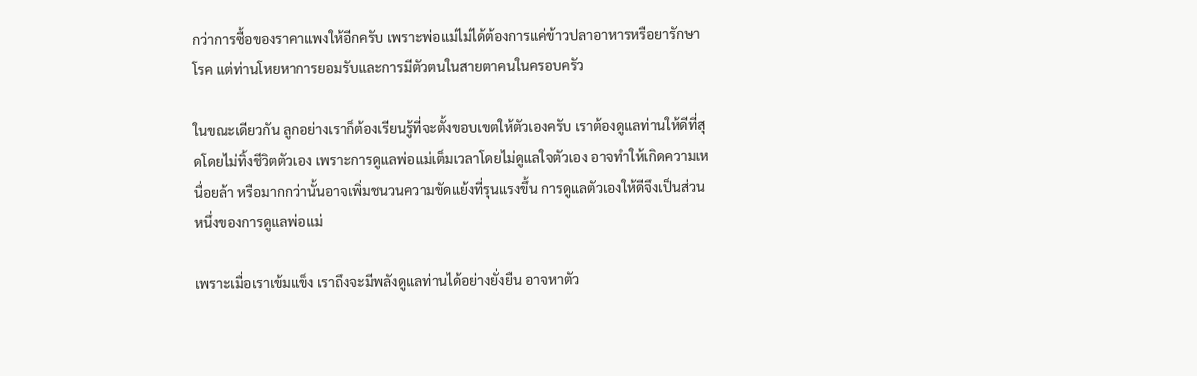กว่าการซื้อของราคาแพงให้อีกครับ เพราะพ่อแม่ไม่ได้ต้องการแค่ข้าวปลาอาหารหรือยารักษาโรค แต่ท่านโหยหาการยอมรับและการมีตัวตนในสายตาคนในครอบครัว

ในขณะเดียวกัน ลูกอย่างเราก็ต้องเรียนรู้ที่จะตั้งขอบเขตให้ตัวเองครับ เราต้องดูแลท่านให้ดีที่สุดโดยไม่ทิ้งชีวิตตัวเอง เพราะการดูแลพ่อแม่เต็มเวลาโดยไม่ดูแลใจตัวเอง อาจทำให้เกิดความเหนื่อยล้า หรือมากกว่านั้นอาจเพิ่มชนวนความขัดแย้งที่รุนแรงขึ้น การดูแลตัวเองให้ดีจึงเป็นส่วนหนึ่งของการดูแลพ่อแม่

เพราะเมื่อเราเข้มแข็ง เราถึงจะมีพลังดูแลท่านได้อย่างยั่งยืน อาจหาตัว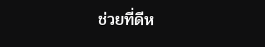ช่วยที่ดีห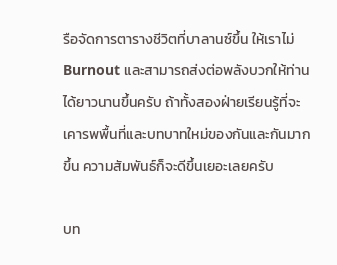รือจัดการตารางชีวิตที่บาลานซ์ขึ้น ให้เราไม่ Burnout และสามารถส่งต่อพลังบวกให้ท่านได้ยาวนานขึ้นครับ ถ้าทั้งสองฝ่ายเรียนรู้ที่จะเคารพพื้นที่และบทบาทใหม่ของกันและกันมากขึ้น ความสัมพันธ์ก็จะดีขึ้นเยอะเลยครับ

บท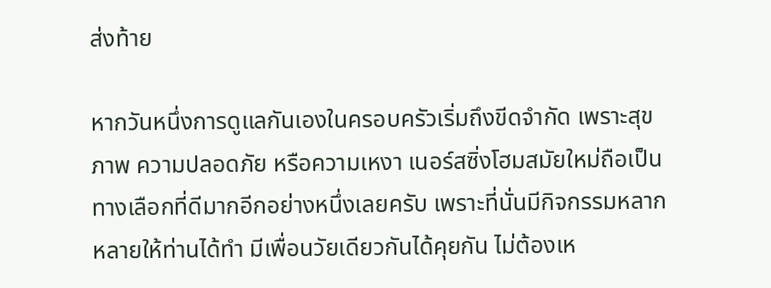ส่งท้าย

หากวันหนึ่งการดูแลกันเองในครอบครัวเริ่มถึงขีดจำกัด เพราะสุขภาพ ความปลอดภัย หรือความเหงา เนอร์สซิ่งโฮมสมัยใหม่ถือเป็นทางเลือกที่ดีมากอีกอย่างหนึ่งเลยครับ เพราะที่นั่นมีกิจกรรมหลากหลายให้ท่านได้ทำ มีเพื่อนวัยเดียวกันได้คุยกัน ไม่ต้องเห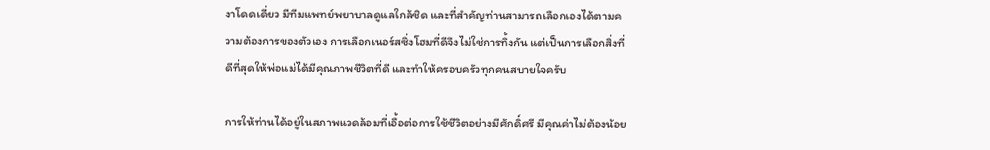งาโดดเดี่ยว มีทีมแพทย์พยาบาลดูแลใกล้ชิด และที่สำคัญท่านสามารถเลือกเองได้ตามความต้องการของตัวเอง การเลือกเนอร์สซิ่งโฮมที่ดีจึงไม่ใช่การทิ้งกัน แต่เป็นการเลือกสิ่งที่ดีที่สุดให้พ่อแม่ได้มีคุณภาพชีวิตที่ดี และทำให้ครอบครัวทุกคนสบายใจครับ

การให้ท่านได้อยู่ในสภาพแวดล้อมที่เอื้อต่อการใช้ชีวิตอย่างมีศักดิ์ศรี มีคุณค่าไม่ต้องน้อย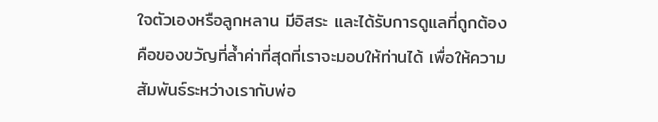ใจตัวเองหรือลูกหลาน มีอิสระ และได้รับการดูแลที่ถูกต้อง คือของขวัญที่ล้ำค่าที่สุดที่เราจะมอบให้ท่านได้ เพื่อให้ความสัมพันธ์ระหว่างเรากับพ่อ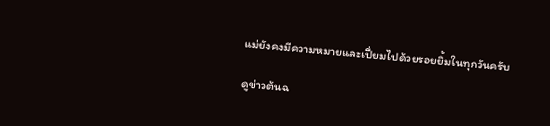แม่ยังคงมีความหมายและเปี่ยมไปด้วยรอยยิ้มในทุกวันครับ

ดูข่าวต้นฉ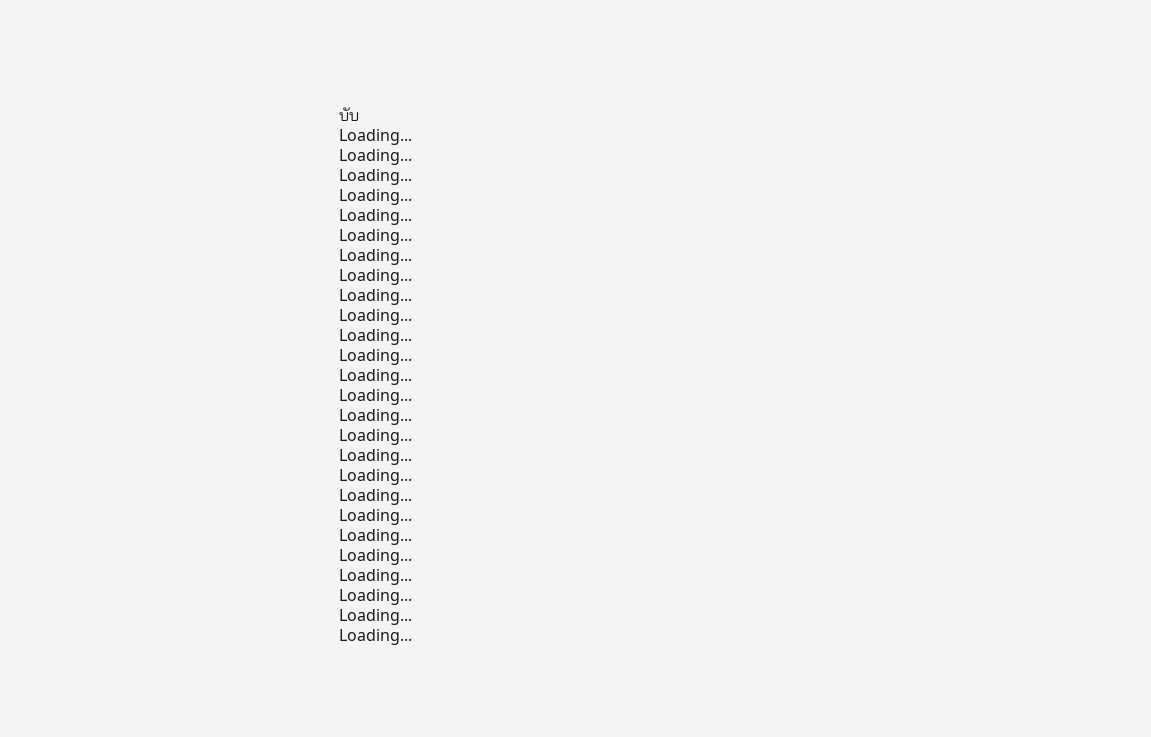บับ
Loading...
Loading...
Loading...
Loading...
Loading...
Loading...
Loading...
Loading...
Loading...
Loading...
Loading...
Loading...
Loading...
Loading...
Loading...
Loading...
Loading...
Loading...
Loading...
Loading...
Loading...
Loading...
Loading...
Loading...
Loading...
Loading...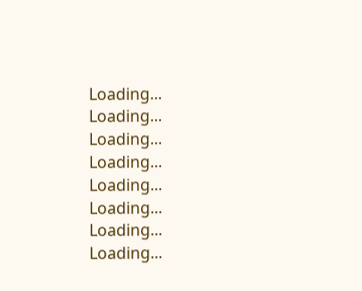Loading...
Loading...
Loading...
Loading...
Loading...
Loading...
Loading...
Loading...